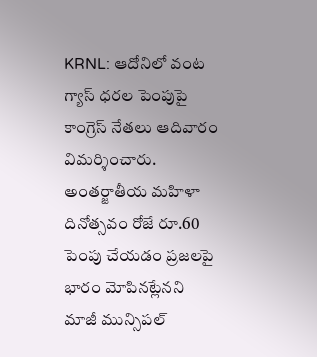KRNL: ఆదోనిలో వంట గ్యాస్ ధరల పెంపుపై కాంగ్రెస్ నేతలు ఆదివారం విమర్శించారు. అంతర్జాతీయ మహిళా దినోత్సవం రోజే రూ.60 పెంపు చేయడం ప్రజలపై భారం మోపినట్లేనని మాజీ మున్సిపల్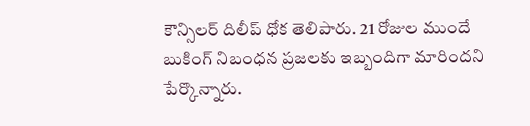కౌన్సిలర్ దిలీప్ ధోక తెలిపారు. 21 రోజుల ముందే బుకింగ్ నిబంధన ప్రజలకు ఇబ్బందిగా మారిందని పేర్కొన్నారు.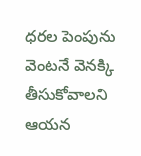ధరల పెంపును వెంటనే వెనక్కి తీసుకోవాలని ఆయన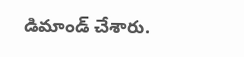డిమాండ్ చేశారు.